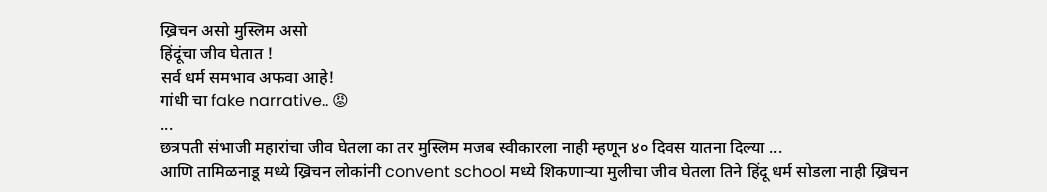ख्रिचन असो मुस्लिम असो
हिंदूंचा जीव घेतात !
सर्व धर्म समभाव अफवा आहे!
गांधी चा fake narrative.. 😡
...
छत्रपती संभाजी महारांचा जीव घेतला का तर मुस्लिम मजब स्वीकारला नाही म्हणून ४० दिवस यातना दिल्या ...
आणि तामिळनाडू मध्ये ख्रिचन लोकांनी convent school मध्ये शिकणाऱ्या मुलीचा जीव घेतला तिने हिंदू धर्म सोडला नाही ख्रिचन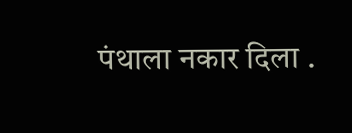पंथाला नकार दिला .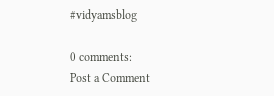#vidyamsblog

0 comments:
Post a Comment